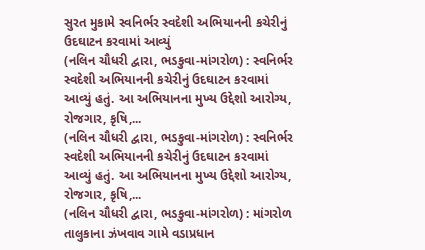સુરત મુકામે સ્વનિર્ભર સ્વદેશી અભિયાનની કચેરીનું ઉદઘાટન કરવામાં આવ્યું
(નલિન ચૌધરી દ્વારા, ભડકુવા-માંગરોળ) : સ્વનિર્ભર સ્વદેશી અભિયાનની કચેરીનું ઉદઘાટન કરવામાં આવ્યું હતું. આ અભિયાનના મુખ્ય ઉદ્દેશો આરોગ્ય, રોજગાર, કૃષિ,...
(નલિન ચૌધરી દ્વારા, ભડકુવા-માંગરોળ) : સ્વનિર્ભર સ્વદેશી અભિયાનની કચેરીનું ઉદઘાટન કરવામાં આવ્યું હતું. આ અભિયાનના મુખ્ય ઉદ્દેશો આરોગ્ય, રોજગાર, કૃષિ,...
(નલિન ચૌધરી દ્વારા, ભડકુવા-માંગરોળ) : માંગરોળ તાલુકાના ઝંખવાવ ગામે વડાપ્રધાન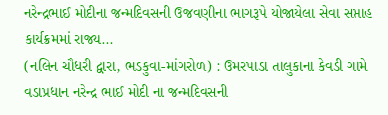નરેન્દ્રભાઈ મોદીના જન્મદિવસની ઉજવણીના ભાગરૂપે યોજાયેલા સેવા સપ્તાહ કાર્યક્રમમાં રાજ્ય...
(નલિન ચૌધરી દ્વારા, ભડકુવા-માંગરોળ) : ઉમરપાડા તાલુકાના કેવડી ગામે વડાપ્રધાન નરેન્દ્ર ભાઈ મોદી ના જન્મદિવસની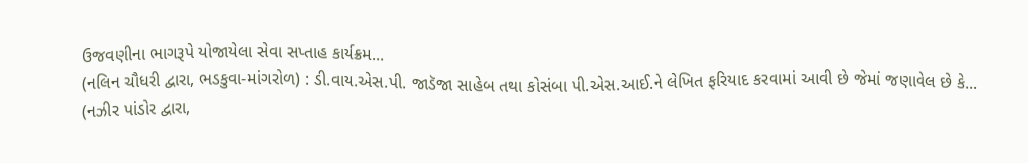ઉજવણીના ભાગરૂપે યોજાયેલા સેવા સપ્તાહ કાર્યક્રમ...
(નલિન ચૌધરી દ્વારા, ભડકુવા-માંગરોળ) : ડી.વાય.એસ.પી. જાડૅજા સાહેબ તથા કોસંબા પી.એસ.આઈ.ને લેખિત ફરિયાદ કરવામાં આવી છે જેમાં જણાવેલ છે કે...
(નઝીર પાંડોર દ્વારા,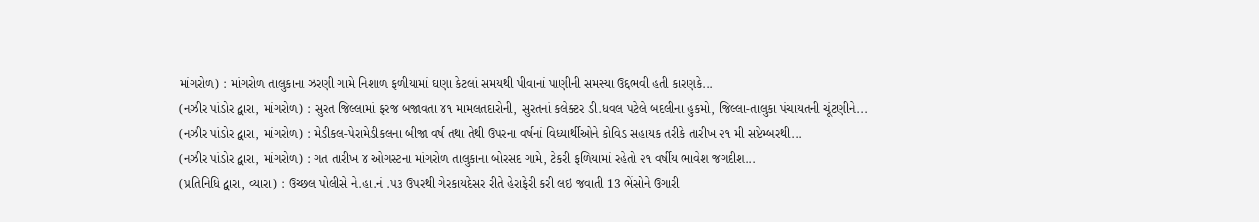માંગરોળ) : માંગરોળ તાલુકાના ઝરણી ગામે નિશાળ ફળીયામાં ઘણા કેટલાં સમયથી પીવાનાં પાણીની સમસ્યા ઉદ્દભવી હતી કારણકે...
(નઝીર પાંડોર દ્વારા, માંગરોળ) : સુરત જિલ્લામાં ફરજ બજાવતા ૪૧ મામલતદારોની, સુરતનાં કલેક્ટર ડી.ધવલ પટેલે બદલીના હુકમો, જિલ્લા-તાલુકા પંચાયતની ચૂંટણીને...
(નઝીર પાંડોર દ્વારા, માંગરોળ) : મેડીકલ-પેરામેડીકલના બીજા વર્ષ તથા તેથી ઉપરના વર્ષનાં વિધ્યાર્થીઓને કોવિડ સહાયક તરીકે તારીખ ૨૧ મી સપ્ટેમ્બરથી...
(નઝીર પાંડોર દ્વારા, માંગરોળ) : ગત તારીખ ૪ ઓગસ્ટના માંગરોળ તાલુકાના બોરસદ ગામે, ટેકરી ફળિયામાં રહેતો ૨૧ વર્ષીય ભાવેશ જગદીશ...
(પ્રતિનિધિ દ્વારા, વ્યારા) : ઉચ્છલ પોલીસે ને.હા.નં .૫૩ ઉપરથી ગેરકાયદેસર રીતે હેરાફેરી કરી લઇ જવાતી 13 ભેંસોને ઉગારી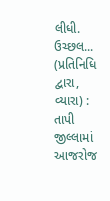લીધી. ઉચ્છલ...
(પ્રતિનિધિ દ્વારા, વ્યારા) : તાપી જીલ્લામાં આજરોજ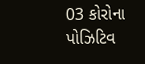03 કોરોના પોઝિટિવ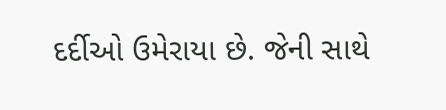દર્દીઓ ઉમેરાયા છે. જેની સાથે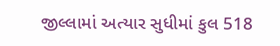જીલ્લામાં અત્યાર સુધીમાં કુલ 518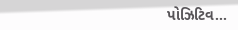પોઝિટિવ...